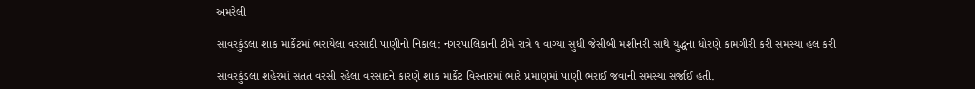અમરેલી

સાવરકુંડલા શાક માર્કેટમાં ભરાયેલા વરસાદી પાણીનો નિકાલ: નગરપાલિકાની ટીમે રાત્રે ૧ વાગ્યા સુધી જેસીબી મશીનરી સાથે યુદ્ધના ધોરણે કામગીરી કરી સમસ્યા હલ કરી

સાવરકુંડલા શહેરમાં સતત વરસી રહેલા વરસાદને કારણે શાક માર્કેટ વિસ્તારમાં ભારે પ્રમાણમાં પાણી ભરાઈ જવાની સમસ્યા સર્જાઈ હતી.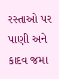રસ્તાઓ પર પાણી અને કાદવ જમા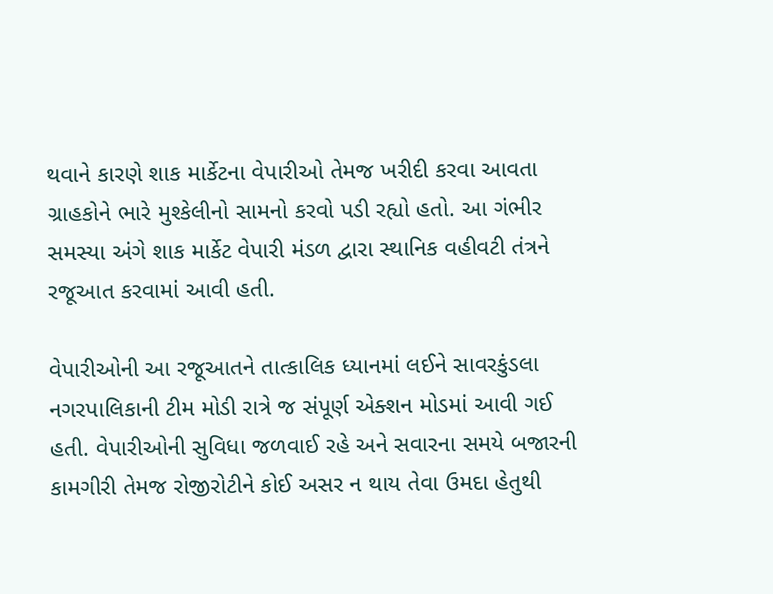થવાને કારણે શાક માર્કેટના વેપારીઓ તેમજ ખરીદી કરવા આવતા ગ્રાહકોને ભારે મુશ્કેલીનો સામનો કરવો પડી રહ્યો હતો. આ ગંભીર સમસ્યા અંગે શાક માર્કેટ વેપારી મંડળ દ્વારા સ્થાનિક વહીવટી તંત્રને રજૂઆત કરવામાં આવી હતી.

વેપારીઓની આ રજૂઆતને તાત્કાલિક ધ્યાનમાં લઈને સાવરકુંડલા નગરપાલિકાની ટીમ મોડી રાત્રે જ સંપૂર્ણ એક્શન મોડમાં આવી ગઈ હતી. વેપારીઓની સુવિધા જળવાઈ રહે અને સવારના સમયે બજારની કામગીરી તેમજ રોજીરોટીને કોઈ અસર ન થાય તેવા ઉમદા હેતુથી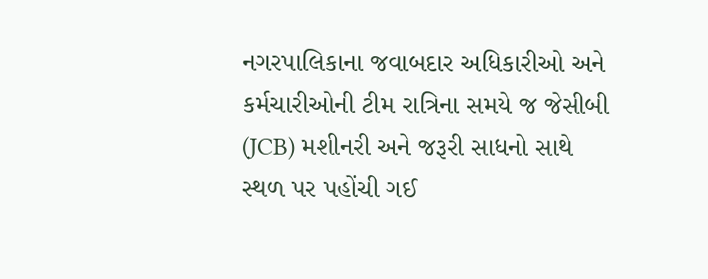નગરપાલિકાના જવાબદાર અધિકારીઓ અને કર્મચારીઓની ટીમ રાત્રિના સમયે જ જેસીબી (JCB) મશીનરી અને જરૂરી સાધનો સાથે સ્થળ પર પહોંચી ગઈ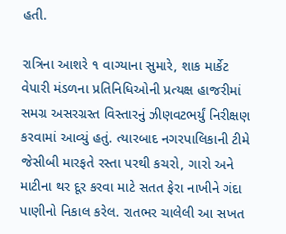હતી.

રાત્રિના આશરે ૧ વાગ્યાના સુમારે, શાક માર્કેટ વેપારી મંડળના પ્રતિનિધિઓની પ્રત્યક્ષ હાજરીમાં સમગ્ર અસરગ્રસ્ત વિસ્તારનું ઝીણવટભર્યું નિરીક્ષણ કરવામાં આવ્યું હતું. ત્યારબાદ નગરપાલિકાની ટીમે જેસીબી મારફતે રસ્તા પરથી કચરો, ગારો અને માટીના થર દૂર કરવા માટે સતત ફેરા નાખીને ગંદા પાણીનો નિકાલ કરેલ. રાતભર ચાલેલી આ સખત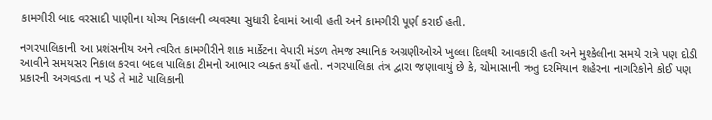કામગીરી બાદ વરસાદી પાણીના યોગ્ય નિકાલની વ્યવસ્થા સુધારી દેવામાં આવી હતી અને કામગીરી પૂર્ણ કરાઈ હતી.

નગરપાલિકાની આ પ્રશંસનીય અને ત્વરિત કામગીરીને શાક માર્કેટના વેપારી મંડળ તેમજ સ્થાનિક અગ્રણીઓએ ખુલ્લા દિલથી આવકારી હતી અને મુશ્કેલીના સમયે રાત્રે પણ દોડી આવીને સમયસર નિકાલ કરવા બદલ પાલિકા ટીમનો આભાર વ્યક્ત કર્યો હતો. નગરપાલિકા તંત્ર દ્વારા જણાવાયું છે કે, ચોમાસાની ઋતુ દરમિયાન શહેરના નાગરિકોને કોઈ પણ પ્રકારની અગવડતા ન પડે તે માટે પાલિકાની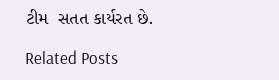ટીમ  સતત કાર્યરત છે.

Related Posts